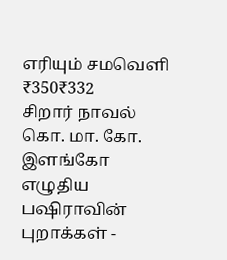எரியும் சமவெளி
₹350₹332
சிறார் நாவல்
கொ. மா. கோ. இளங்கோ எழுதிய பஷிராவின் புறாக்கள் -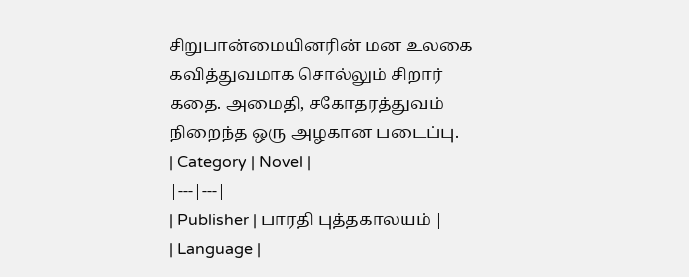சிறுபான்மையினரின் மன உலகை கவித்துவமாக சொல்லும் சிறார் கதை. அமைதி, சகோதரத்துவம் நிறைந்த ஒரு அழகான படைப்பு.
| Category | Novel |
|---|---|
| Publisher | பாரதி புத்தகாலயம் |
| Language |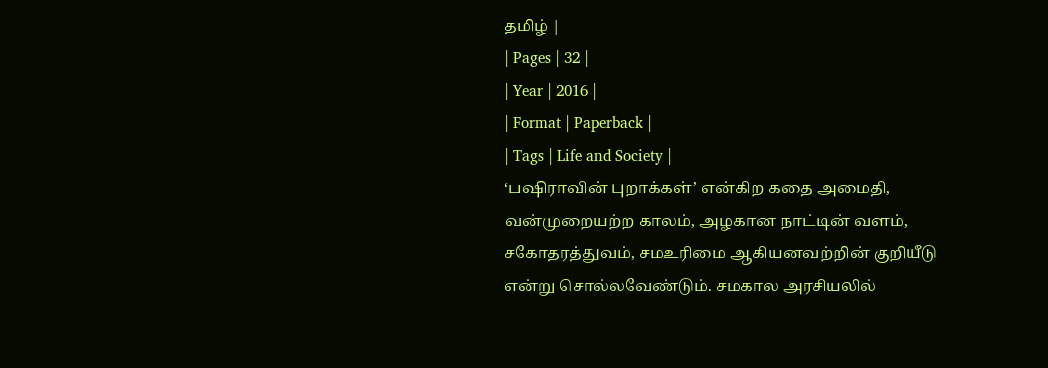தமிழ் |
| Pages | 32 |
| Year | 2016 |
| Format | Paperback |
| Tags | Life and Society |
‘பஷிராவின் புறாக்கள்’ என்கிற கதை அமைதி, வன்முறையற்ற காலம், அழகான நாட்டின் வளம், சகோதரத்துவம், சமஉரிமை ஆகியனவற்றின் குறியீடு என்று சொல்லவேண்டும். சமகால அரசியலில்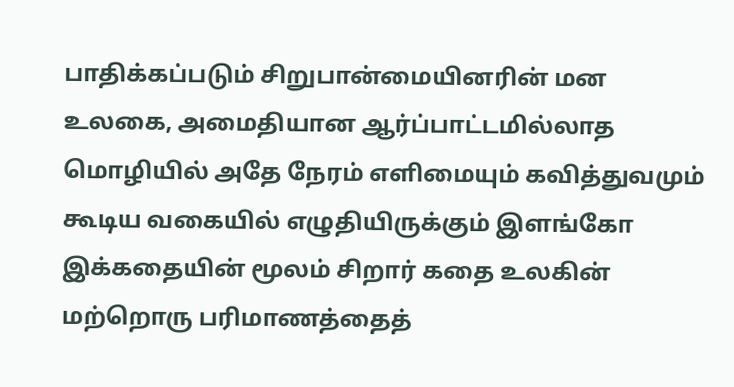பாதிக்கப்படும் சிறுபான்மையினரின் மன உலகை, அமைதியான ஆர்ப்பாட்டமில்லாத மொழியில் அதே நேரம் எளிமையும் கவித்துவமும் கூடிய வகையில் எழுதியிருக்கும் இளங்கோ இக்கதையின் மூலம் சிறார் கதை உலகின் மற்றொரு பரிமாணத்தைத்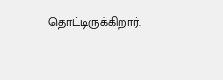தொட்டிருக்கிறார்.